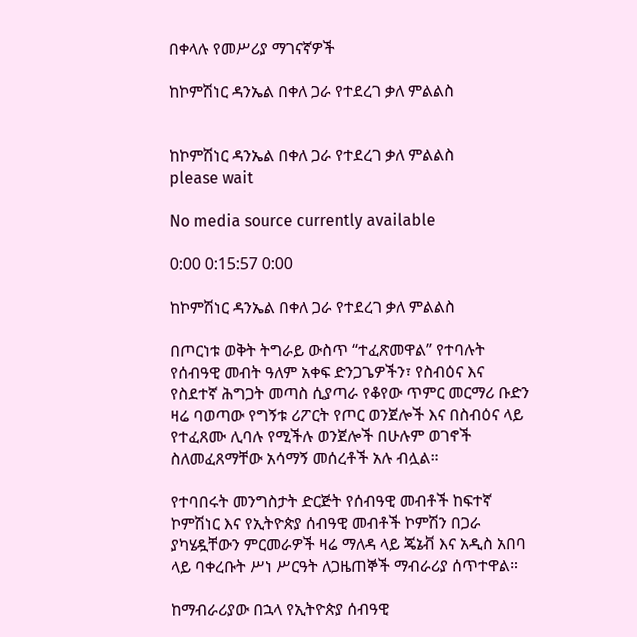በቀላሉ የመሥሪያ ማገናኛዎች

ከኮምሽነር ዳንኤል በቀለ ጋራ የተደረገ ቃለ ምልልስ


ከኮምሽነር ዳንኤል በቀለ ጋራ የተደረገ ቃለ ምልልስ
please wait

No media source currently available

0:00 0:15:57 0:00

ከኮምሽነር ዳንኤል በቀለ ጋራ የተደረገ ቃለ ምልልስ

በጦርነቱ ወቅት ትግራይ ውስጥ “ተፈጽመዋል” የተባሉት የሰብዓዊ መብት ዓለም አቀፍ ድንጋጌዎችን፣ የስብዕና እና የስደተኛ ሕግጋት መጣስ ሲያጣራ የቆየው ጥምር መርማሪ ቡድን ዛሬ ባወጣው የግኝቱ ሪፖርት የጦር ወንጀሎች እና በስብዕና ላይ የተፈጸሙ ሊባሉ የሚችሉ ወንጀሎች በሁሉም ወገኖች ስለመፈጸማቸው አሳማኝ መሰረቶች አሉ ብሏል።

የተባበሩት መንግስታት ድርጅት የሰብዓዊ መብቶች ከፍተኛ ኮምሽነር እና የኢትዮጵያ ሰብዓዊ መብቶች ኮምሽን በጋራ ያካሄዷቸውን ምርመራዎች ዛሬ ማለዳ ላይ ጄኔቭ እና አዲስ አበባ ላይ ባቀረቡት ሥነ ሥርዓት ለጋዜጠኞች ማብራሪያ ሰጥተዋል።

ከማብራሪያው በኋላ የኢትዮጵያ ሰብዓዊ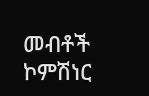መብቶች ኮምሽነር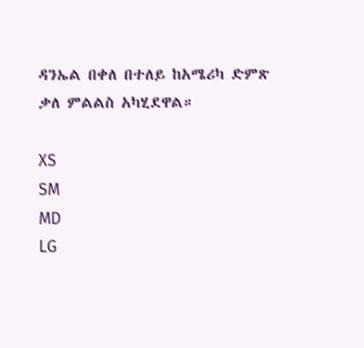ዳንኤል በቀለ በተለይ ከአሜሪካ ድምጽ ቃለ ምልልስ አካሂደዋል።

XS
SM
MD
LG